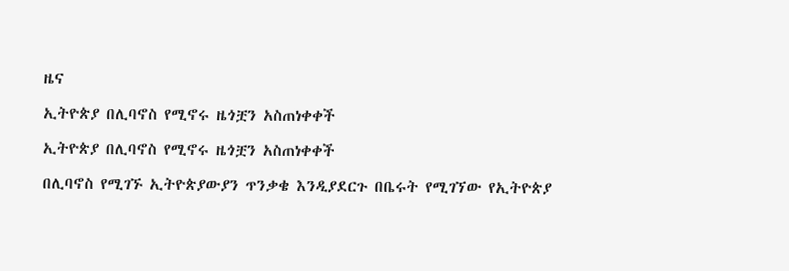ዜና

ኢትዮጵያ በሊባኖስ የሚኖሩ ዜጎቿን አስጠነቀቀች

ኢትዮጵያ በሊባኖስ የሚኖሩ ዜጎቿን አስጠነቀቀች

በሊባኖስ የሚገኙ ኢትዮጵያውያን ጥንቃቄ እንዲያደርጉ በቤሩት የሚገኘው የኢትዮጵያ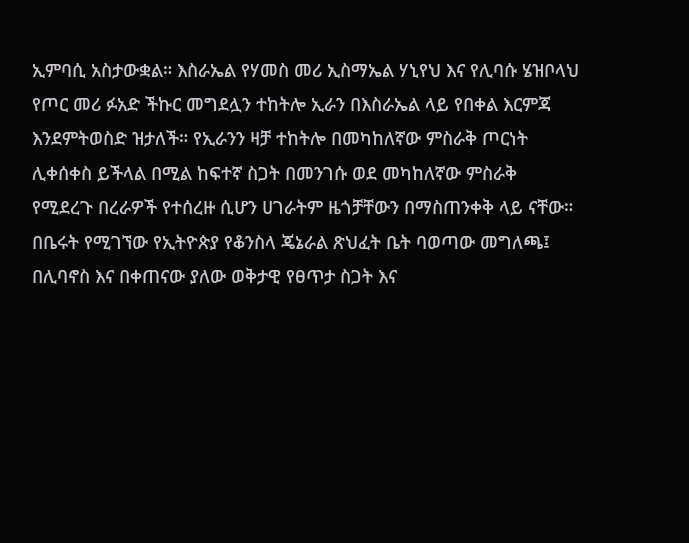ኢምባሲ አስታውቋል። እስራኤል የሃመስ መሪ ኢስማኤል ሃኒየህ እና የሊባሱ ሄዝቦላህ የጦር መሪ ፉአድ ችኩር መግደሏን ተከትሎ ኢራን በእስራኤል ላይ የበቀል እርምጃ እንደምትወስድ ዝታለች። የኢራንን ዛቻ ተከትሎ በመካከለኛው ምስራቅ ጦርነት ሊቀሰቀስ ይችላል በሚል ከፍተኛ ስጋት በመንገሱ ወደ መካከለኛው ምስራቅ የሚደረጉ በረራዎች የተሰረዙ ሲሆን ሀገራትም ዜጎቻቸውን በማስጠንቀቅ ላይ ናቸው። በቤሩት የሚገኘው የኢትዮጵያ የቆንስላ ጄኔራል ጽህፈት ቤት ባወጣው መግለጫ፤ በሊባኖስ እና በቀጠናው ያለው ወቅታዊ የፀጥታ ስጋት እና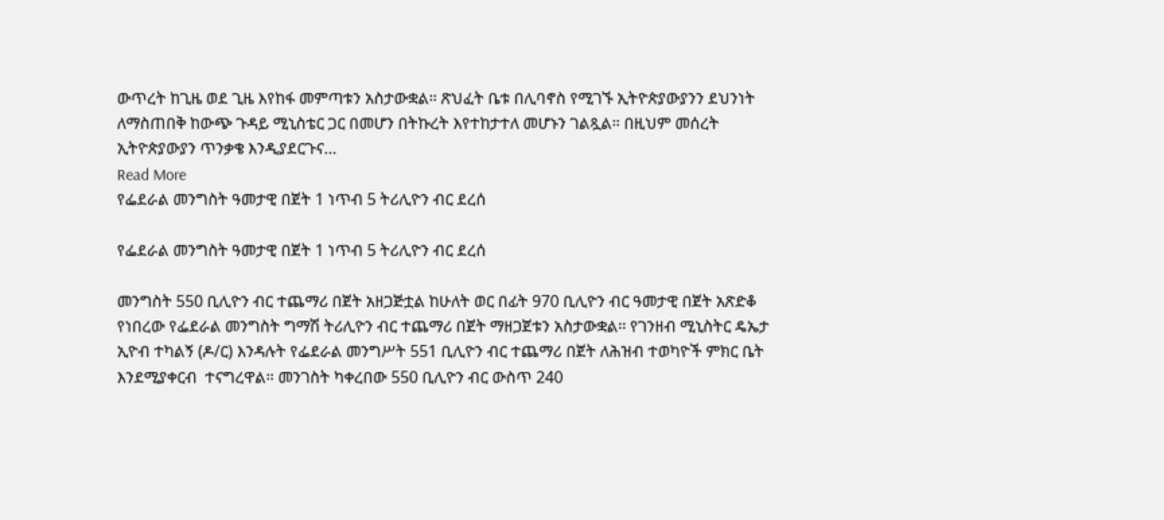ውጥረት ከጊዜ ወደ ጊዜ እየከፋ መምጣቱን አስታውቋል። ጽህፈት ቤቱ በሊባኖስ የሚገኙ ኢትዮጵያውያንን ደህንነት ለማስጠበቅ ከውጭ ጉዳይ ሚኒስቴር ጋር በመሆን በትኩረት እየተከታተለ መሆኑን ገልጿል። በዚህም መሰረት ኢትዮጵያውያን ጥንቃቄ እንዲያደርጉና…
Read More
የፌደራል መንግስት ዓመታዊ በጀት 1 ነጥብ 5 ትሪሊዮን ብር ደረሰ

የፌደራል መንግስት ዓመታዊ በጀት 1 ነጥብ 5 ትሪሊዮን ብር ደረሰ

መንግስት 550 ቢሊዮን ብር ተጨማሪ በጀት አዘጋጅቷል ከሁለት ወር በፊት 970 ቢሊዮን ብር ዓመታዊ በጀት አጽድቆ የነበረው የፌደራል መንግስት ግማሽ ትሪሊዮን ብር ተጨማሪ በጀት ማዘጋጀቱን አስታውቋል፡፡ የገንዘብ ሚኒስትር ዴኤታ ኢዮብ ተካልኝ (ዶ/ር) እንዳሉት የፌደራል መንግሥት 551 ቢሊዮን ብር ተጨማሪ በጀት ለሕዝብ ተወካዮች ምክር ቤት እንደሚያቀርብ  ተናግረዋል። መንገስት ካቀረበው 550 ቢሊዮን ብር ውስጥ 240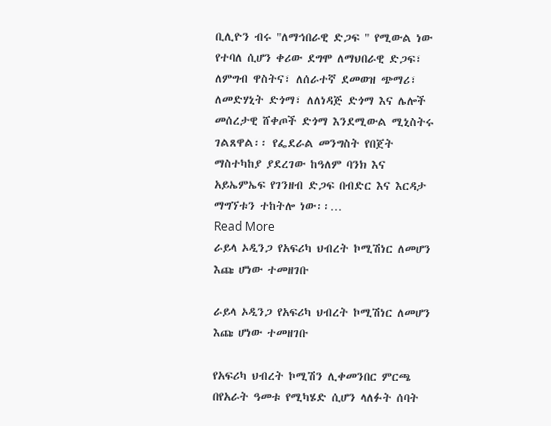ቢሊዮን ብሩ "ለማኅበራዊ ድጋፍ " የሚውል ነው የተባለ ሲሆን ቀሪው ደግሞ ለማህበራዊ ድጋፍ፣ ለምግብ ዋስትና፣ ለሰራተኛ ደመወዝ ጭማሪ፣ ለመድሃኒት ድጎማ፣ ለለነዳጅ ድጎማ እና ሌሎች መሰረታዊ ሸቀጦች ድጎማ እንደሚውል ሚኒስትሩ ገልጸዋል፡፡ የፌደራል መንግስት የበጀት ማስተካከያ ያደረገው ከዓለም ባንክ እና አይኤምኤፍ የገንዘብ ድጋፍ በብድር እና እርዳታ ማግኘቱን ተከትሎ ነው፡፡…
Read More
ራይላ ኦዲንጋ የአፍሪካ ህብረት ኮሚሽነር ለመሆን እጩ ሆነው ተመዘገቡ

ራይላ ኦዲንጋ የአፍሪካ ህብረት ኮሚሽነር ለመሆን እጩ ሆነው ተመዘገቡ

የአፍሪካ ህብረት ኮሚሽን ሊቀመንበር ምርጫ በየአራት ዓመቱ የሚካሄድ ሲሆን ላለፉት ሰባት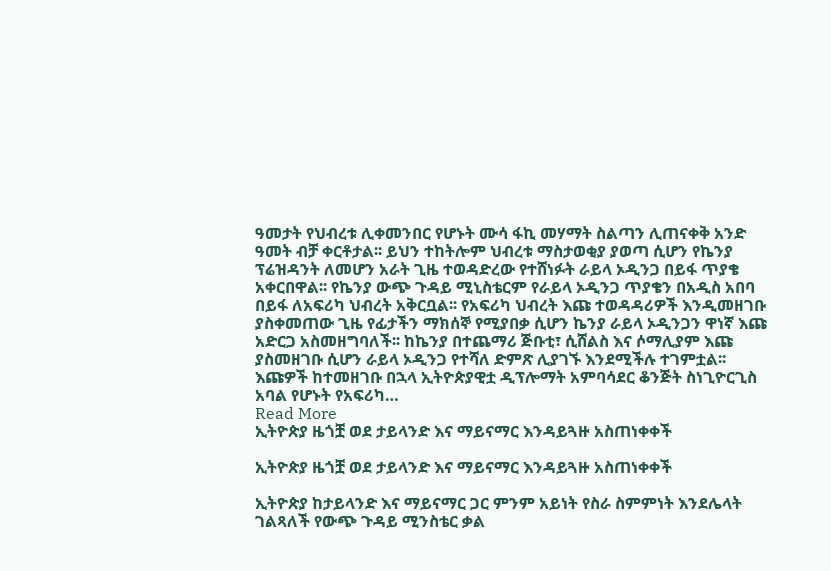ዓመታት የህብረቱ ሊቀመንበር የሆኑት ሙሳ ፋኪ መሃማት ስልጣን ሊጠናቀቅ አንድ ዓመት ብቻ ቀርቶታል፡፡ ይህን ተከትሎም ህብረቱ ማስታወቂያ ያወጣ ሲሆን የኬንያ ፕሬዝዳንት ለመሆን አራት ጊዜ ተወዳድረው የተሸነፉት ራይላ ኦዲንጋ በይፋ ጥያቄ አቀርበዋል፡፡ የኬንያ ውጭ ጉዳይ ሚኒስቴርም የራይላ ኦዲንጋ ጥያቄን በአዲስ አበባ በይፋ ለአፍሪካ ህብረት አቅርቧል፡፡ የአፍሪካ ህብረት እጩ ተወዳዳሪዎች እንዲመዘገቡ ያስቀመጠው ጊዜ የፊታችን ማክሰኞ የሚያበቃ ሲሆን ኬንያ ራይላ ኦዲንጋን ዋነኛ እጩ አድርጋ አስመዘግባለች፡፡ ከኬንያ በተጨማሪ ጅቡቲ፣ ሲሸልስ እና ሶማሊያም እጩ ያስመዘገቡ ሲሆን ራይላ ኦዲንጋ የተሻለ ድምጽ ሊያገኙ እንደሚችሉ ተገምቷል፡፡ እጩዎች ከተመዘገቡ በኋላ ኢትዮጵያዊቷ ዲፕሎማት አምባሳደር ቆንጅት ስነጊዮርጊስ አባል የሆኑት የአፍሪካ…
Read More
ኢትዮጵያ ዜጎቿ ወደ ታይላንድ እና ማይናማር እንዳይጓዙ አስጠነቀቀች

ኢትዮጵያ ዜጎቿ ወደ ታይላንድ እና ማይናማር እንዳይጓዙ አስጠነቀቀች

ኢትዮጵያ ከታይላንድ እና ማይናማር ጋር ምንም አይነት የስራ ስምምነት እንደሌላት ገልጻለች የውጭ ጉዳይ ሚንስቴር ቃል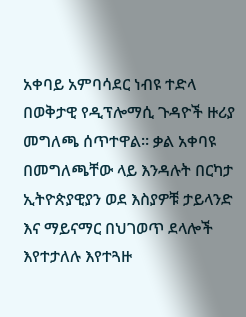አቀባይ አምባሳደር ነብዩ ተድላ በወቅታዊ የዲፕሎማሲ ጉዳዮች ዙሪያ መግለጫ ሰጥተዋል። ቃል አቀባዩ በመግለጫቸው ላይ እንዳሉት በርካታ ኢትዮጵያዊያን ወደ እስያዎቹ ታይላንድ እና ማይናማር በህገወጥ ደላሎች እየተታለሉ እየተጓዙ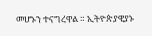መሆኑን ተናግረዋል ። ኢትዮጵያዊያኑ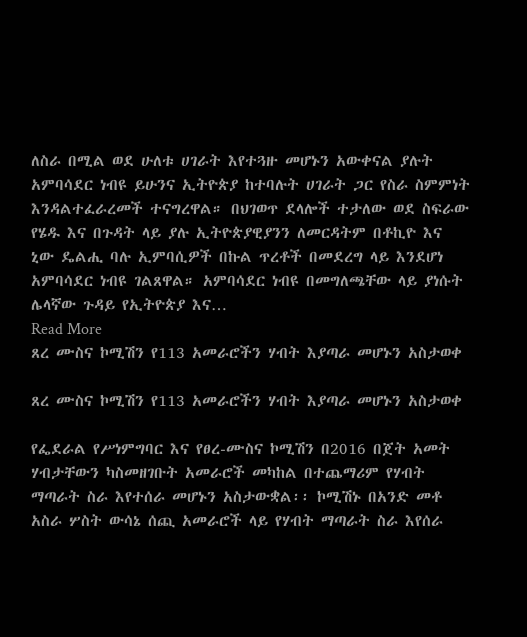ለስራ በሚል ወደ ሁለቱ ሀገራት እየተጓዙ መሆኑን አውቀናል ያሉት አምባሳደር ነብዩ ይሁንና ኢትዮጵያ ከተባሉት ሀገራት ጋር የስራ ስምምነት እንዳልተፈራረመች ተናግረዋል። በህገወጥ ደላሎች ተታለው ወደ ስፍራው የሄዱ እና በጉዳት ላይ ያሉ ኢትዮጵያዊያንን ለመርዳትም በቶኪዮ እና ኒው ዴልሒ ባሉ ኢምባሲዎች በኩል ጥረቶች በመደረግ ላይ እንደሆነ አምባሳደር ነብዩ ገልጸዋል። አምባሳደር ነብዩ በመግለጫቸው ላይ ያነሱት ሌላኛው ጉዳይ የኢትዮጵያ እና…
Read More
ጸረ ሙስና ኮሚሽን የ113 አመራሮችን ሃብት እያጣራ መሆኑን አስታወቀ

ጸረ ሙስና ኮሚሽን የ113 አመራሮችን ሃብት እያጣራ መሆኑን አስታወቀ

የፌደራል የሥነምግባር እና የፀረ-ሙስና ኮሚሽን በ2016 በጀት አመት ሃብታቸውን ካስመዘገቡት አመራሮች መካከል በተጨማሪም የሃብት ማጣራት ስራ እየተሰራ መሆኑን አስታውቋል፡፡ ኮሚሽኑ በአንድ መቶ አስራ ሦስት ውሳኔ ሰጪ አመራሮች ላይ የሃብት ማጣራት ስራ እየሰራ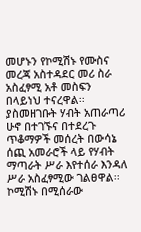መሆኑን የኮሚሽኑ የሙስና መረጃ አስተዳደር መሪ ስራ አስፈፃሚ አቶ መስፍን በላይነህ ተናረዋል፡፡ ያስመዘገቡት ሃብት አጠራጣሪ ሁኖ በተገኙና በተደረጉ ጥቆማዎች መሰረት በውሳኔ ሰጪ አመራሮች ላይ የሃብት ማጣራት ሥራ እየተሰራ እንዳለ ሥራ አስፈፃሚው ገልፀዋል፡፡ ኮሚሽኑ በሚሰራው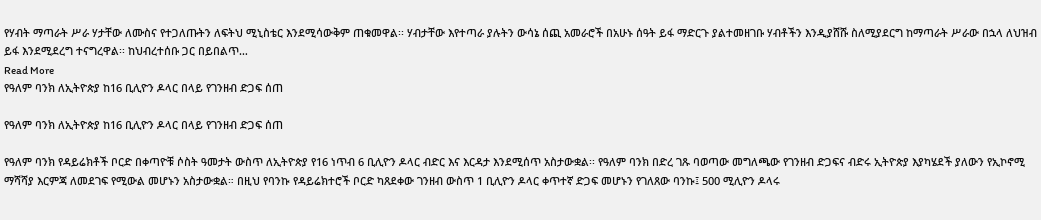የሃብት ማጣራት ሥራ ሃታቸው ለሙስና የተጋለጡትን ለፍትህ ሚኒስቴር እንደሚሳውቅም ጠቁመዋል፡፡ ሃብታቸው እየተጣራ ያሉትን ውሳኔ ሰጪ አመራሮች በአሁኑ ሰዓት ይፋ ማድርጉ ያልተመዘገቡ ሃብቶችን እንዲያሸሹ ስለሚያደርግ ከማጣራት ሥራው በኋላ ለህዝብ ይፋ እንደሚደረግ ተናግረዋል፡፡ ከህብረተሰቡ ጋር በይበልጥ…
Read More
የዓለም ባንክ ለኢትዮጵያ ከ16 ቢሊዮን ዶላር በላይ የገንዘብ ድጋፍ ሰጠ

የዓለም ባንክ ለኢትዮጵያ ከ16 ቢሊዮን ዶላር በላይ የገንዘብ ድጋፍ ሰጠ

የዓለም ባንክ የዳይሬክቶች ቦርድ በቀጣዮቹ ሶስት ዓመታት ውስጥ ለኢትዮጵያ የ16 ነጥብ 6 ቢሊዮን ዶላር ብድር እና እርዳታ እንደሚሰጥ አስታውቋል፡፡ የዓለም ባንክ በድረ ገጹ ባወጣው መግለጫው የገንዘብ ድጋፍና ብድሩ ኢትዮጵያ እያካሄደች ያለውን የኢኮኖሚ ማሻሻያ እርምጃ ለመደገፍ የሚውል መሆኑን አስታውቋል። በዚህ የባንኩ የዳይሬክተሮች ቦርድ ካጸደቀው ገንዘብ ውስጥ 1 ቢሊዮን ዶላር ቀጥተኛ ድጋፍ መሆኑን የገለጸው ባንኩ፤ 500 ሚሊዮን ዶላሩ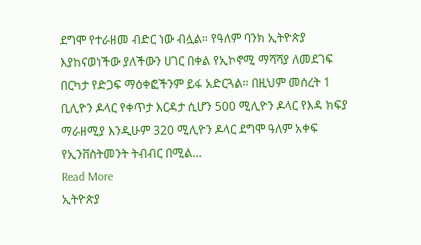ደግሞ የተራዘመ ብድር ነው ብሏል። የዓለም ባንክ ኢትዮጵያ እያከናወነችው ያለችውን ሀገር በቀል የኢኮኖሚ ማሻሻያ ለመደገፍ በርካታ የድጋፍ ማዕቀፎችንም ይፋ አድርጓል። በዚህም መሰረት 1 ቢሊዮን ዶላር የቀጥታ እርዳታ ሲሆን 500 ሚሊዮን ዶላር የእዳ ክፍያ ማራዘሚያ እንዲሁም 320 ሚሊዮን ዶላር ደግሞ ዓለም አቀፍ የኢንቨስትመንት ትብብር በሚል…
Read More
ኢትዮጵያ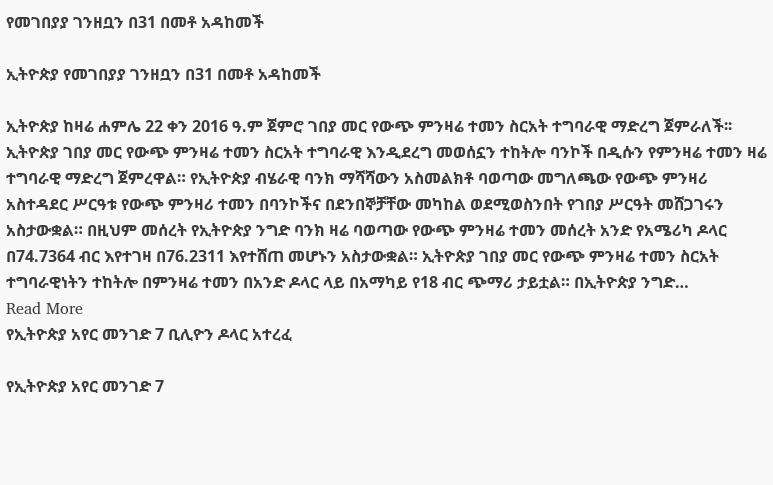የመገበያያ ገንዘቧን በ31 በመቶ አዳከመች

ኢትዮጵያ የመገበያያ ገንዘቧን በ31 በመቶ አዳከመች

ኢትዮጵያ ከዛሬ ሐምሌ 22 ቀን 2016 ዓ.ም ጀምሮ ገበያ መር የውጭ ምንዛሬ ተመን ስርአት ተግባራዊ ማድረግ ጀምራለች፡፡ ኢትዮጵያ ገበያ መር የውጭ ምንዛሬ ተመን ስርአት ተግባራዊ እንዲደረግ መወሰኗን ተከትሎ ባንኮች በዲሱን የምንዛሬ ተመን ዛሬ ተግባራዊ ማድረግ ጀምረዋል። የኢትዮጵያ ብሄራዊ ባንክ ማሻሻውን አስመልክቶ ባወጣው መግለጫው የውጭ ምንዛሪ አስተዳደር ሥርዓቱ የውጭ ምንዛሪ ተመን በባንኮችና በደንበኞቻቸው መካከል ወደሚወስንበት የገበያ ሥርዓት መሸጋገሩን አስታውቋል። በዚህም መሰረት የኢትዮጵያ ንግድ ባንክ ዛሬ ባወጣው የውጭ ምንዛሬ ተመን መሰረት አንድ የአሜሪካ ዶላር በ74.7364 ብር እየተገዛ በ76.2311 እየተሸጠ መሆኑን አስታውቋል። ኢትዮጵያ ገበያ መር የውጭ ምንዛሬ ተመን ስርአት ተግባራዊነትን ተከትሎ በምንዛሬ ተመን በአንድ ዶላር ላይ በአማካይ የ18 ብር ጭማሪ ታይቷል። በኢትዮጵያ ንግድ…
Read More
የኢትዮጵያ አየር መንገድ 7 ቢሊዮን ዶላር አተረፈ

የኢትዮጵያ አየር መንገድ 7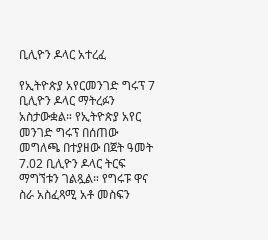ቢሊዮን ዶላር አተረፈ

የኢትዮጵያ አየርመንገድ ግሩፕ 7 ቢሊዮን ዶላር ማትረፉን አስታውቋል። የኢትዮጵያ አየር መንገድ ግሩፕ በሰጠው መግለጫ በተያዘው በጀት ዓመት 7.02 ቢሊዮን ዶላር ትርፍ ማግኘቱን ገልጿል። የግሩፑ ዋና ስራ አስፈጻሚ አቶ መስፍን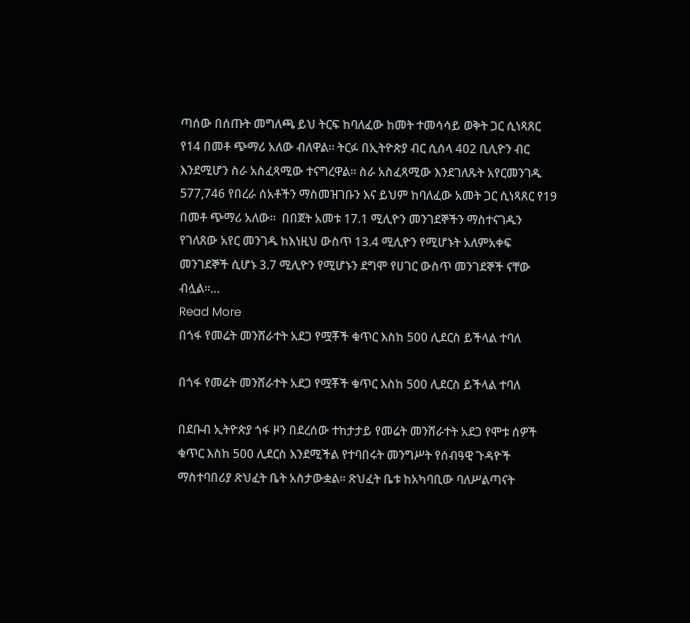ጣሰው በሰጡት መግለጫ ይህ ትርፍ ከባለፈው ከመት ተመሳሳይ ወቅት ጋር ሲነጻጸር የ14 በመቶ ጭማሪ አለው ብለዋል። ትርፉ በኢትዮጵያ ብር ሲሰላ 402 ቢሊዮን ብር እንደሚሆን ስራ አስፈጻሚው ተናግረዋል። ስራ አስፈጻሚው እንደገለጹት አየርመንገዱ 577,746 የበረራ ሰአቶችን ማስመዝገቡን እና ይህም ከባለፈው አመት ጋር ሲነጻጸር የ19 በመቶ ጭማሪ አለው።  በበጀት አመቱ 17.1 ሚሊዮን መንገደኞችን ማስተናገዱን የገለጸው አየር መንገዱ ከእነዚህ ውስጥ 13.4 ሚሊዮን የሚሆኑት አለምአቀፍ መንገደኞች ሲሆኑ 3.7 ሚሊዮን የሚሆኑን ደግሞ የሀገር ውስጥ መንገደኞች ናቸው ብሏል።…
Read More
በጎፋ የመሬት መንሸራተት አደጋ የሟቾች ቁጥር እስከ 500 ሊደርስ ይችላል ተባለ

በጎፋ የመሬት መንሸራተት አደጋ የሟቾች ቁጥር እስከ 500 ሊደርስ ይችላል ተባለ

በደቡብ ኢትዮጵያ ጎፋ ዞን በደረሰው ተከታታይ የመሬት መንሸራተት አደጋ የሞቱ ሰዎች ቁጥር እስከ 500 ሊደርስ እንደሚችል የተባበሩት መንግሥት የሰብዓዊ ጉዳዮች ማስተባበሪያ ጽህፈት ቤት አስታውቋል። ጽህፈት ቤቱ ከአካባቢው ባለሥልጣናት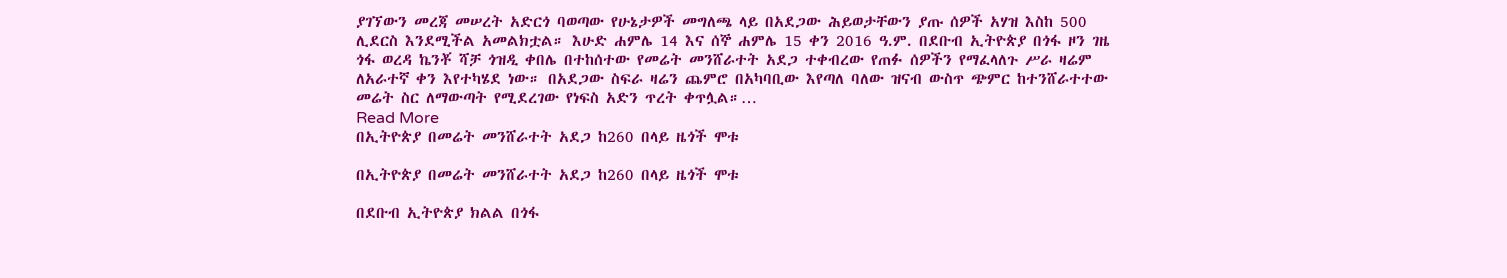ያገኘውን መረጃ መሠረት አድርጎ ባወጣው የሁኔታዎች መግለጫ ላይ በአደጋው ሕይወታቸውን ያጡ ሰዎች አሃዝ እስከ 500 ሊደርስ እንደሚችል አመልክቷል። እሁድ ሐምሌ 14 እና ሰኞ ሐምሌ 15 ቀን 2016 ዓ.ም. በደቡብ ኢትዮጵያ በጎፋ ዞን ገዜ ጎፋ ወረዳ ኬንቾ ሻቻ ጎዝዲ ቀበሌ በተከሰተው የመሬት መንሸራተት አደጋ ተቀብረው የጠፉ ሰዎችን የማፈላለጉ ሥራ ዛሬም ለአራተኛ ቀን እየተካሄደ ነው። በአደጋው ስፍራ ዛሬን ጨምሮ በአካባቢው እየጣለ ባለው ዝናብ ውስጥ ጭምር ከተንሸራተተው መሬት ስር ለማውጣት የሚደረገው የነፍስ አድን ጥረት ቀጥሏል።…
Read More
በኢትዮጵያ በመሬት መንሸራተት አደጋ ከ260 በላይ ዜጎች ሞቱ

በኢትዮጵያ በመሬት መንሸራተት አደጋ ከ260 በላይ ዜጎች ሞቱ

በደቡብ ኢትዮጵያ ክልል በጎፋ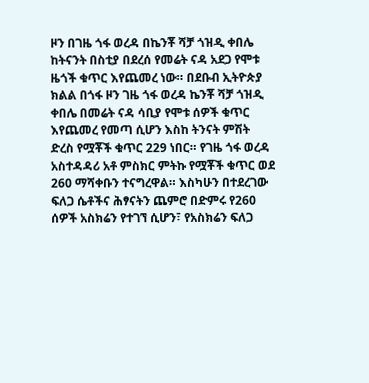ዞን በገዜ ጎፋ ወረዳ በኬንቾ ሻቻ ጎዝዲ ቀበሌ ከትናንት በስቲያ በደረሰ የመሬት ናዳ አደጋ የሞቱ ዜጎች ቁጥር እየጨመረ ነው። በደቡብ ኢትዮጵያ ክልል በጎፋ ዞን ገዜ ጎፋ ወረዳ ኬንቾ ሻቻ ጎዝዲ ቀበሌ በመሬት ናዳ ሳቢያ የሞቱ ሰዎች ቁጥር እየጨመረ የመጣ ሲሆን እስከ ትንናት ምሽት ድረስ የሟቾች ቁጥር 229 ነበር። የገዜ ጎፋ ወረዳ አስተዳዳሪ አቶ ምስክር ምትኩ የሟቾች ቁጥር ወደ 260 ማሻቀቡን ተናግረዋል። እስካሁን በተደረገው ፍለጋ ሴቶችና ሕፃናትን ጨምሮ በድምሩ የ260 ሰዎች አስክሬን የተገኘ ሲሆን፣ የአስክሬን ፍለጋ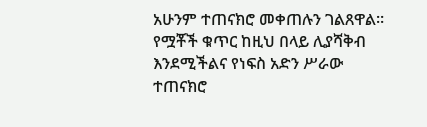አሁንም ተጠናክሮ መቀጠሉን ገልጸዋል። የሟቾች ቁጥር ከዚህ በላይ ሊያሻቅብ እንደሚችልና የነፍስ አድን ሥራው ተጠናክሮ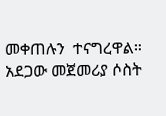መቀጠሉን  ተናግረዋል። አደጋው መጀመሪያ ሶስት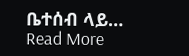ቤተሰብ ላይ…
Read More